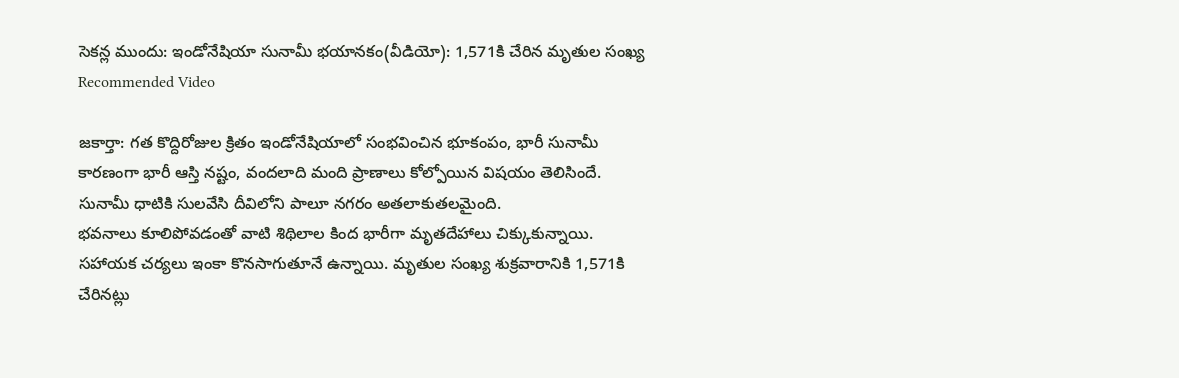సెకన్ల ముందు: ఇండోనేషియా సునామీ భయానకం(వీడియో): 1,571కి చేరిన మృతుల సంఖ్య
Recommended Video

జకార్తా: గత కొద్దిరోజుల క్రితం ఇండోనేషియాలో సంభవించిన భూకంపం, భారీ సునామీ కారణంగా భారీ ఆస్తి నష్టం, వందలాది మంది ప్రాణాలు కోల్పోయిన విషయం తెలిసిందే. సునామీ ధాటికి సులవేసి దీవిలోని పాలూ నగరం అతలాకుతలమైంది.
భవనాలు కూలిపోవడంతో వాటి శిథిలాల కింద భారీగా మృతదేహాలు చిక్కుకున్నాయి. సహాయక చర్యలు ఇంకా కొనసాగుతూనే ఉన్నాయి. మృతుల సంఖ్య శుక్రవారానికి 1,571కి చేరినట్లు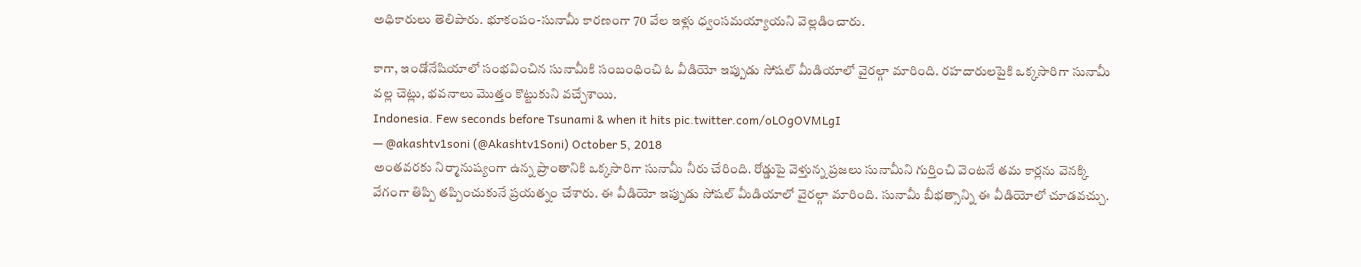అధికారులు తెలిపారు. భూకంపం-సునామీ కారణంగా 70 వేల ఇళ్లు ధ్వంసమయ్యాయని వెల్లడించారు.

కాగా, ఇండోనేషియాలో సంభవించిన సునామీకి సంబంధించి ఓ వీడియో ఇప్పుడు సోషల్ మీడియాలో వైరల్గా మారింది. రహదారులపైకి ఒక్కసారిగా సునామీ వల్ల చెట్లు, భవనాలు మొత్తం కొట్టుకుని వచ్చేశాయి.
Indonesia. Few seconds before Tsunami & when it hits pic.twitter.com/oLOgOVMLgI
— @akashtv1soni (@Akashtv1Soni) October 5, 2018
అంతవరకు నిర్మానుష్యంగా ఉన్న ప్రాంతానికి ఒక్కసారిగా సునామీ నీరు చేరింది. రోడ్డుపై వెళ్తున్న ప్రజలు సునామీని గుర్తించి వెంటనే తమ కార్లను వెనక్కి వేగంగా తిప్పి తప్పించుకునే ప్రయత్నం చేశారు. ఈ వీడియో ఇప్పుడు సోషల్ మీడియాలో వైరల్గా మారింది. సునామీ బీభత్సాన్ని ఈ వీడియోలో చూడవచ్చు.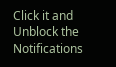Click it and Unblock the Notifications